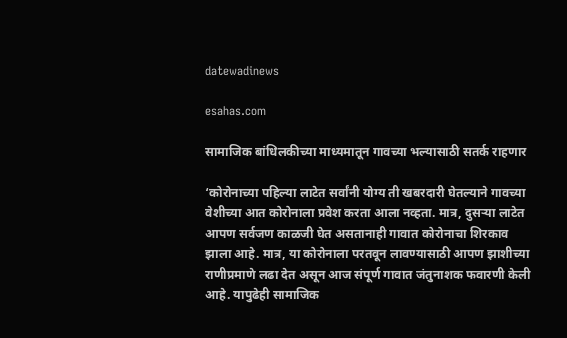datewadinews

esahas.com

सामाजिक बांधिलकीच्या माध्यमातून गावच्या भल्यासाठी सतर्क राहणार

‘कोरोनाच्या पहिल्या लाटेत सर्वांनी योग्य ती खबरदारी घेतल्याने गावच्या वेशीच्या आत कोरोनाला प्रवेश करता आला नव्हता. मात्र, दुसर्‍या लाटेत आपण सर्वजण काळजी घेत असतानाही गावात कोरोनाचा शिरकाव झाला आहे. मात्र, या कोरोनाला परतवून लावण्यासाठी आपण झाशीच्या राणीप्रमाणे लढा देत असून आज संपूर्ण गावात जंतुनाशक फवारणी केली आहे. यापुढेही सामाजिक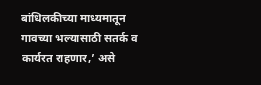बांधिलकीच्या माध्यमातून गावच्या भल्यासाठी सतर्क व कार्यरत राहणार,’ असे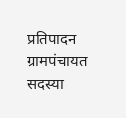प्रतिपादन ग्रामपंचायत सदस्या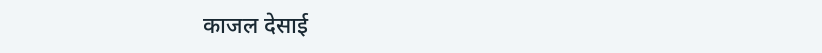काजल देसाई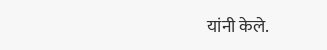यांनी केले.